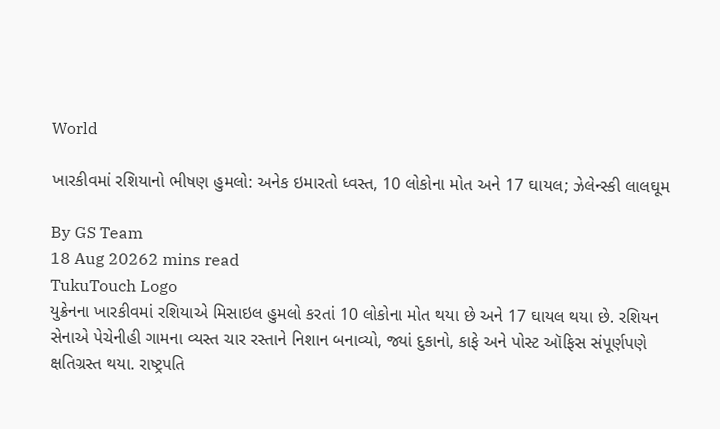World

ખારકીવમાં રશિયાનો ભીષણ હુમલો: અનેક ઇમારતો ધ્વસ્ત, 10 લોકોના મોત અને 17 ઘાયલ; ઝેલેન્સ્કી લાલઘૂમ

By GS Team
18 Aug 20262 mins read
TukuTouch Logo
યુક્રેનના ખારકીવમાં રશિયાએ મિસાઇલ હુમલો કરતાં 10 લોકોના મોત થયા છે અને 17 ઘાયલ થયા છે. રશિયન સેનાએ પેચેનીહી ગામના વ્યસ્ત ચાર રસ્તાને નિશાન બનાવ્યો, જ્યાં દુકાનો, કાફે અને પોસ્ટ ઑફિસ સંપૂર્ણપણે ક્ષતિગ્રસ્ત થયા. રાષ્ટ્રપતિ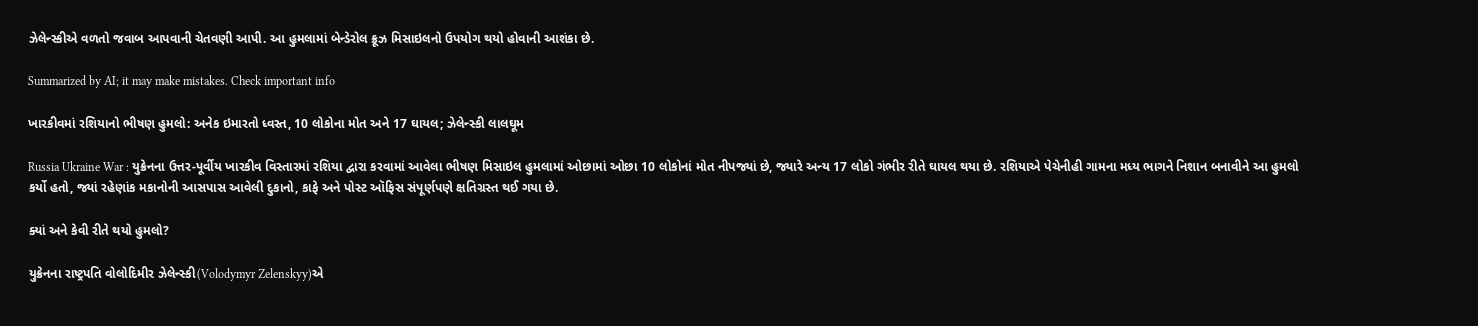ઝેલેન્સ્કીએ વળતો જવાબ આપવાની ચેતવણી આપી. આ હુમલામાં બેન્ડેરોલ ક્રૂઝ મિસાઇલનો ઉપયોગ થયો હોવાની આશંકા છે.

Summarized by AI; it may make mistakes. Check important info

ખારકીવમાં રશિયાનો ભીષણ હુમલો: અનેક ઇમારતો ધ્વસ્ત, 10 લોકોના મોત અને 17 ઘાયલ; ઝેલેન્સ્કી લાલઘૂમ

Russia Ukraine War : યુક્રેનના ઉત્તર-પૂર્વીય ખારકીવ વિસ્તારમાં રશિયા દ્વારા કરવામાં આવેલા ભીષણ મિસાઇલ હુમલામાં ઓછામાં ઓછા 10 લોકોનાં મોત નીપજ્યાં છે, જ્યારે અન્ય 17 લોકો ગંભીર રીતે ઘાયલ થયા છે. રશિયાએ પેચેનીહી ગામના મધ્ય ભાગને નિશાન બનાવીને આ હુમલો કર્યો હતો, જ્યાં રહેણાંક મકાનોની આસપાસ આવેલી દુકાનો, કાફે અને પોસ્ટ ઑફિસ સંપૂર્ણપણે ક્ષતિગ્રસ્ત થઈ ગયા છે.

ક્યાં અને કેવી રીતે થયો હુમલો?

યુક્રેનના રાષ્ટ્રપતિ વોલોદિમીર ઝેલેન્સ્કી(Volodymyr Zelenskyy)એ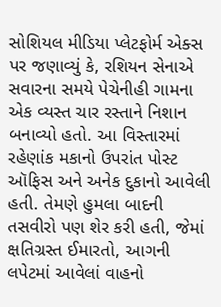સોશિયલ મીડિયા પ્લેટફોર્મ એક્સ પર જણાવ્યું કે, રશિયન સેનાએ સવારના સમયે પેચેનીહી ગામના એક વ્યસ્ત ચાર રસ્તાને નિશાન બનાવ્યો હતો. આ વિસ્તારમાં રહેણાંક મકાનો ઉપરાંત પોસ્ટ ઑફિસ અને અનેક દુકાનો આવેલી હતી. તેમણે હુમલા બાદની તસવીરો પણ શેર કરી હતી, જેમાં ક્ષતિગ્રસ્ત ઈમારતો, આગની લપેટમાં આવેલાં વાહનો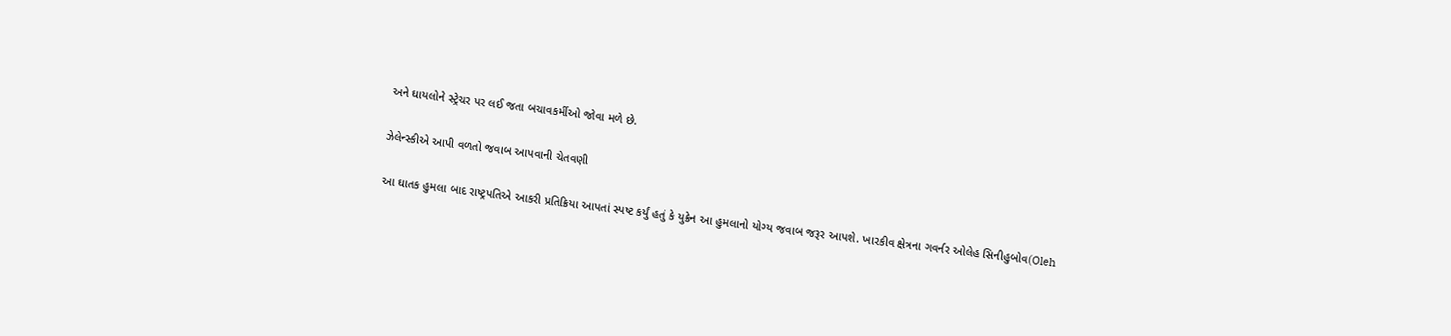અને ઘાયલોને સ્ટ્રેચર પર લઈ જતા બચાવકર્મીઓ જોવા મળે છે.

ઝેલેન્સ્કીએ આપી વળતો જવાબ આપવાની ચેતવણી

આ ઘાતક હુમલા બાદ રાષ્ટ્રપતિએ આકરી પ્રતિક્રિયા આપતાં સ્પષ્ટ કર્યું હતું કે યુક્રેન આ હુમલાનો યોગ્ય જવાબ જરૂર આપશે. ખારકીવ ક્ષેત્રના ગવર્નર ઓલેહ સિનીહુબોવ(Oleh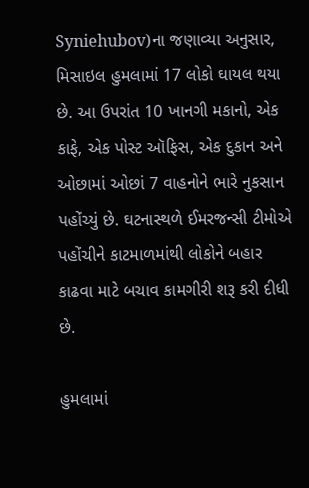Syniehubov)ના જણાવ્યા અનુસાર, મિસાઇલ હુમલામાં 17 લોકો ઘાયલ થયા છે. આ ઉપરાંત 10 ખાનગી મકાનો, એક કાફે, એક પોસ્ટ ઑફિસ, એક દુકાન અને ઓછામાં ઓછાં 7 વાહનોને ભારે નુકસાન પહોંચ્યું છે. ઘટનાસ્થળે ઈમરજન્સી ટીમોએ પહોંચીને કાટમાળમાંથી લોકોને બહાર કાઢવા માટે બચાવ કામગીરી શરૂ કરી દીધી છે.

હુમલામાં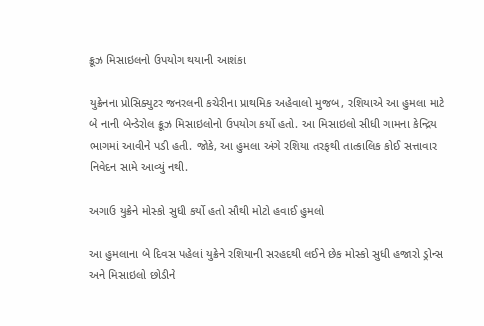ક્રૂઝ મિસાઇલનો ઉપયોગ થયાની આશંકા

યુક્રેનના પ્રોસિક્યુટર જનરલની કચેરીના પ્રાથમિક અહેવાલો મુજબ, રશિયાએ આ હુમલા માટે બે નાની બેન્ડેરોલ ક્રૂઝ મિસાઇલોનો ઉપયોગ કર્યો હતો. આ મિસાઇલો સીધી ગામના કેન્દ્રિય ભાગમાં આવીને પડી હતી. જોકે, આ હુમલા અંગે રશિયા તરફથી તાત્કાલિક કોઈ સત્તાવાર નિવેદન સામે આવ્યું નથી.

અગાઉ યુક્રેને મોસ્કો સુધી કર્યો હતો સૌથી મોટો હવાઈ હુમલો

આ હુમલાના બે દિવસ પહેલાં યુક્રેને રશિયાની સરહદથી લઈને છેક મોસ્કો સુધી હજારો ડ્રોન્સ અને મિસાઇલો છોડીને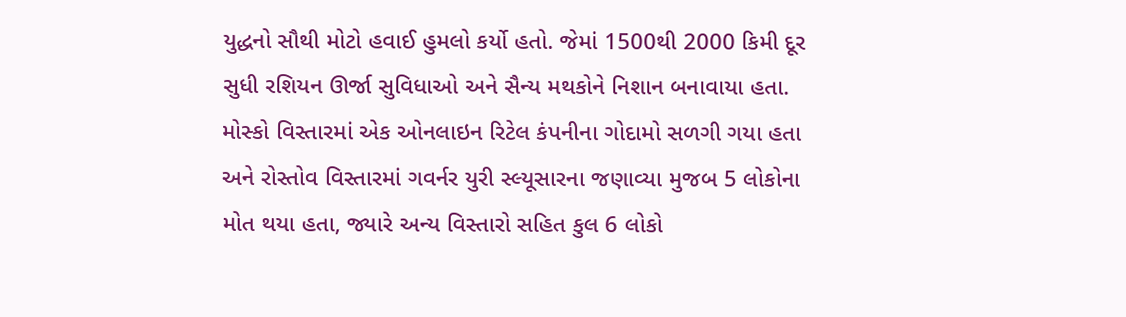યુદ્ધનો સૌથી મોટો હવાઈ હુમલો કર્યો હતો. જેમાં 1500થી 2000 કિમી દૂર સુધી રશિયન ઊર્જા સુવિધાઓ અને સૈન્ય મથકોને નિશાન બનાવાયા હતા. મોસ્કો વિસ્તારમાં એક ઓનલાઇન રિટેલ કંપનીના ગોદામો સળગી ગયા હતા અને રોસ્તોવ વિસ્તારમાં ગવર્નર યુરી સ્લ્યૂસારના જણાવ્યા મુજબ 5 લોકોના મોત થયા હતા, જ્યારે અન્ય વિસ્તારો સહિત કુલ 6 લોકો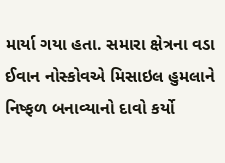માર્યા ગયા હતા. સમારા ક્ષેત્રના વડા ઈવાન નોસ્કોવએ મિસાઇલ હુમલાને નિષ્ફળ બનાવ્યાનો દાવો કર્યો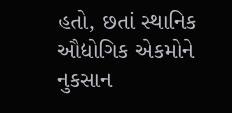હતો, છતાં સ્થાનિક ઔદ્યોગિક એકમોને નુકસાન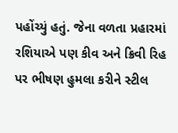પહોંચ્યું હતું. જેના વળતા પ્રહારમાં રશિયાએ પણ કીવ અને ક્રિવી રિહ પર ભીષણ હુમલા કરીને સ્ટીલ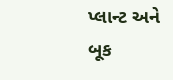પ્લાન્ટ અને બૂક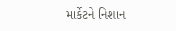માર્કેટને નિશાન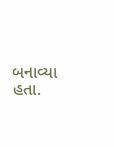બનાવ્યા હતા.